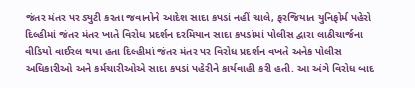જંતર મંતર પર ડ્યુટી કરતા જવાનોને આદેશ સાદા કપડાં નહીં ચાલે, ફરજિયાત યુનિફોર્મ પહેરો દિલ્હીમાં જંતર મંતર ખાતે વિરોધ પ્રદર્શન દરમિયાન સાદા કપડાંમાં પોલીસ દ્વારા લાઠીચાર્જના વીડિયો વાઈરલ થયા હતા દિલ્હીમાં જંતર મંતર પર વિરોધ પ્રદર્શન વખતે અનેક પોલીસ અધિકારીઓ અને કર્મચારીઓએ સાદા કપડાં પહેરીને કાર્યવાહી કરી હતી. આ અંગે વિરોધ બાદ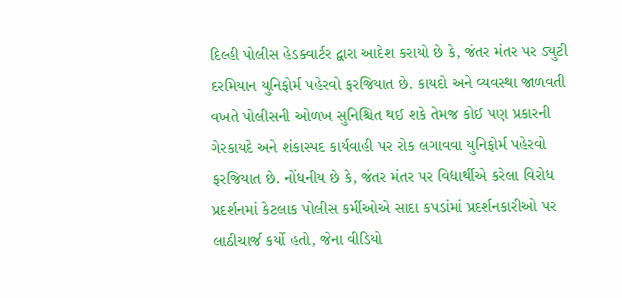દિલ્હી પોલીસ હેડક્વાર્ટર દ્વારા આદેશ કરાયો છે કે, જંતર મંતર પર ડ્યુટી દરમિયાન યુનિફોર્મ પહેરવો ફરજિયાત છે. કાયદો અને વ્યવસ્થા જાળવતી વખતે પોલીસની ઓળખ સુનિશ્ચિત થઈ શકે તેમજ કોઈ પણ પ્રકારની ગેરકાયદે અને શંકાસ્પદ કાર્યવાહી પર રોક લગાવવા યુનિફોર્મ પહેરવો ફરજિયાત છે. નોંધનીય છે કે, જંતર મંતર પર વિદ્યાર્થીએ કરેલા વિરોધ પ્રદર્શનમાં કેટલાક પોલીસ કર્મીઓએ સાદા કપડાંમાં પ્રદર્શનકારીઓ પર લાઠીચાર્જ કર્યો હતો, જેના વીડિયો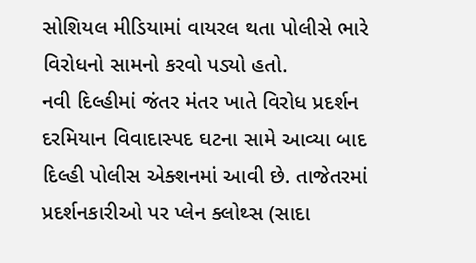સોશિયલ મીડિયામાં વાયરલ થતા પોલીસે ભારે વિરોધનો સામનો કરવો પડ્યો હતો.
નવી દિલ્હીમાં જંતર મંતર ખાતે વિરોધ પ્રદર્શન દરમિયાન વિવાદાસ્પદ ઘટના સામે આવ્યા બાદ દિલ્હી પોલીસ એક્શનમાં આવી છે. તાજેતરમાં પ્રદર્શનકારીઓ પર પ્લેન ક્લોથ્સ (સાદા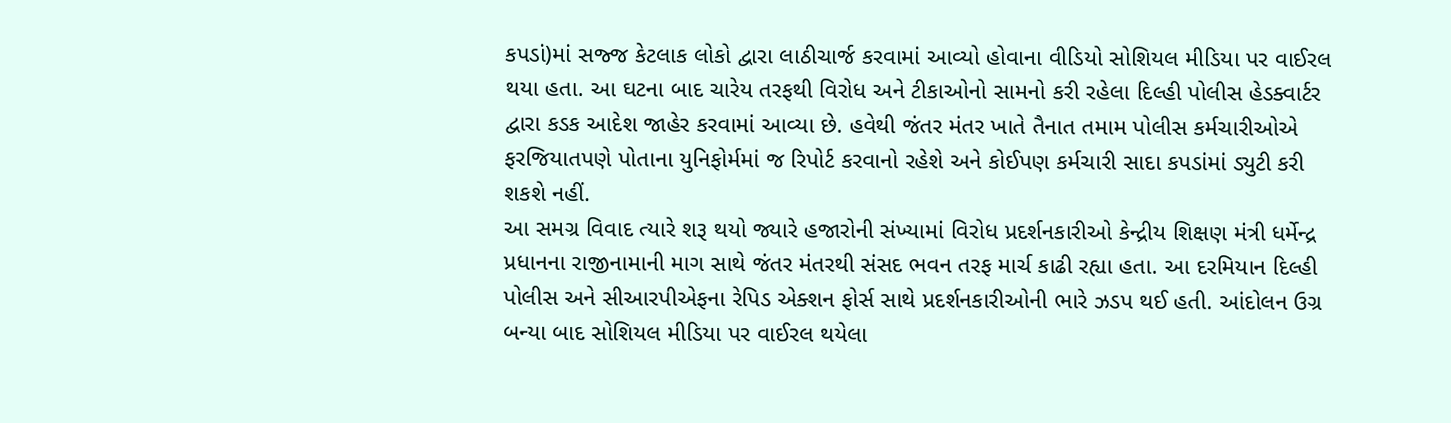કપડાં)માં સજ્જ કેટલાક લોકો દ્વારા લાઠીચાર્જ કરવામાં આવ્યો હોવાના વીડિયો સોશિયલ મીડિયા પર વાઈરલ થયા હતા. આ ઘટના બાદ ચારેય તરફથી વિરોધ અને ટીકાઓનો સામનો કરી રહેલા દિલ્હી પોલીસ હેડક્વાર્ટર દ્વારા કડક આદેશ જાહેર કરવામાં આવ્યા છે. હવેથી જંતર મંતર ખાતે તૈનાત તમામ પોલીસ કર્મચારીઓએ ફરજિયાતપણે પોતાના યુનિફોર્મમાં જ રિપોર્ટ કરવાનો રહેશે અને કોઈપણ કર્મચારી સાદા કપડાંમાં ડ્યુટી કરી શકશે નહીં.
આ સમગ્ર વિવાદ ત્યારે શરૂ થયો જ્યારે હજારોની સંખ્યામાં વિરોધ પ્રદર્શનકારીઓ કેન્દ્રીય શિક્ષણ મંત્રી ધર્મેન્દ્ર પ્રધાનના રાજીનામાની માગ સાથે જંતર મંતરથી સંસદ ભવન તરફ માર્ચ કાઢી રહ્યા હતા. આ દરમિયાન દિલ્હી પોલીસ અને સીઆરપીએફના રેપિડ એક્શન ફોર્સ સાથે પ્રદર્શનકારીઓની ભારે ઝડપ થઈ હતી. આંદોલન ઉગ્ર બન્યા બાદ સોશિયલ મીડિયા પર વાઈરલ થયેલા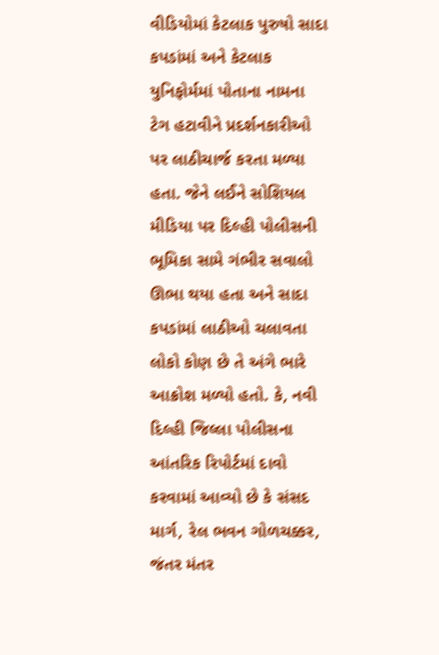વીડિયોમાં કેટલાક પુરુષો સાદા કપડાંમાં અને કેટલાક યુનિફોર્મમાં પોતાના નામના ટેગ હટાવીને પ્રદર્શનકારીઓ પર લાઠીચાર્જ કરતા મળ્યા હતા. જેને લઈને સોશિયલ મીડિયા પર દિલ્હી પોલીસની ભૂમિકા સામે ગંભીર સવાલો ઊભા થયા હતા અને સાદા કપડાંમાં લાઠીઓ ચલાવતા લોકો કોણ છે તે અંગે ભારે આક્રોશ મળ્યો હતો. કે, નવી દિલ્હી જિલ્લા પોલીસના આંતરિક રિપોર્ટમાં દાવો કરવામાં આવ્યો છે કે સંસદ માર્ગ, રેલ ભવન ગોળચક્કર, જંતર મંતર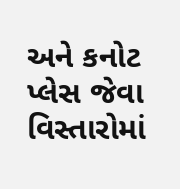અને કનોટ પ્લેસ જેવા વિસ્તારોમાં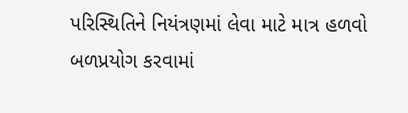પરિસ્થિતિને નિયંત્રણમાં લેવા માટે માત્ર હળવો બળપ્રયોગ કરવામાં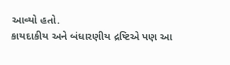આવ્યો હતો.
કાયદાકીય અને બંધારણીય દ્રષ્ટિએ પણ આ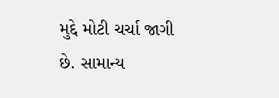મુદ્દે મોટી ચર્ચા જાગી છે. સામાન્ય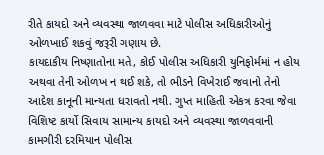રીતે કાયદો અને વ્યવસ્થા જાળવવા માટે પોલીસ અધિકારીઓનું ઓળખાઈ શકવું જરૂરી ગણાય છે.
કાયદાકીય નિષ્ણાતોના મતે, કોઈ પોલીસ અધિકારી યુનિફોર્મમાં ન હોય અથવા તેની ઓળખ ન થઈ શકે, તો ભીડને વિખેરાઈ જવાનો તેનો આદેશ કાનૂની માન્યતા ધરાવતો નથી. ગુપ્ત માહિતી એકત્ર કરવા જેવા વિશિષ્ટ કાર્યો સિવાય સામાન્ય કાયદો અને વ્યવસ્થા જાળવવાની કામગીરી દરમિયાન પોલીસ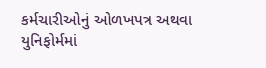કર્મચારીઓનું ઓળખપત્ર અથવા યુનિફોર્મમાં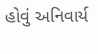હોવું અનિવાર્ય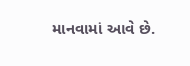માનવામાં આવે છે.